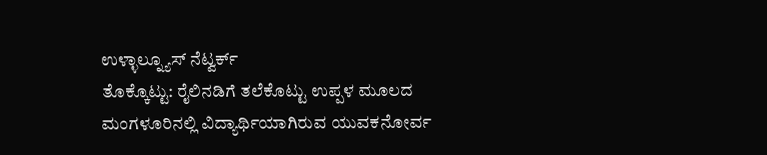ಉಳ್ಳಾಲ್ನ್ಯೂಸ್ ನೆಟ್ವರ್ಕ್
ತೊಕ್ಕೊಟ್ಟು: ರೈಲಿನಡಿಗೆ ತಲೆಕೊಟ್ಟು ಉಪ್ಪಳ ಮೂಲದ ಮಂಗಳೂರಿನಲ್ಲಿ ವಿದ್ಯಾರ್ಥಿಯಾಗಿರುವ ಯುವಕನೋರ್ವ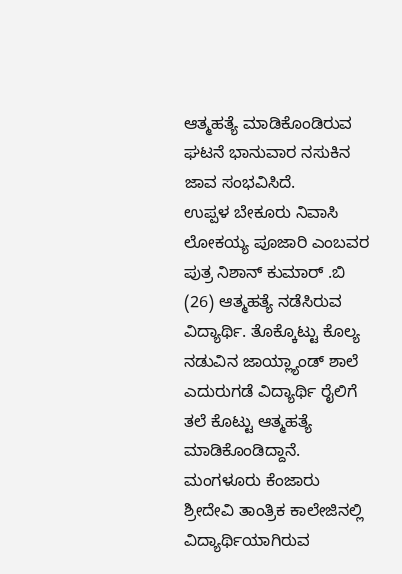ಆತ್ಮಹತ್ಯೆ ಮಾಡಿಕೊಂಡಿರುವ ಘಟನೆ ಭಾನುವಾರ ನಸುಕಿನ ಜಾವ ಸಂಭವಿಸಿದೆ.
ಉಪ್ಪಳ ಬೇಕೂರು ನಿವಾಸಿ ಲೋಕಯ್ಯ ಪೂಜಾರಿ ಎಂಬವರ ಪುತ್ರ ನಿಶಾನ್ ಕುಮಾರ್ .ಬಿ (26) ಆತ್ಮಹತ್ಯೆ ನಡೆಸಿರುವ ವಿದ್ಯಾರ್ಥಿ. ತೊಕ್ಕೊಟ್ಟು ಕೊಲ್ಯ ನಡುವಿನ ಜಾಯ್ಲ್ಯಾಂಡ್ ಶಾಲೆ ಎದುರುಗಡೆ ವಿದ್ಯಾರ್ಥಿ ರೈಲಿಗೆ ತಲೆ ಕೊಟ್ಟು ಆತ್ಮಹತ್ಯೆ ಮಾಡಿಕೊಂಡಿದ್ದಾನೆ. ಮಂಗಳೂರು ಕೆಂಜಾರು ಶ್ರೀದೇವಿ ತಾಂತ್ರಿಕ ಕಾಲೇಜಿನಲ್ಲಿ ವಿದ್ಯಾರ್ಥಿಯಾಗಿರುವ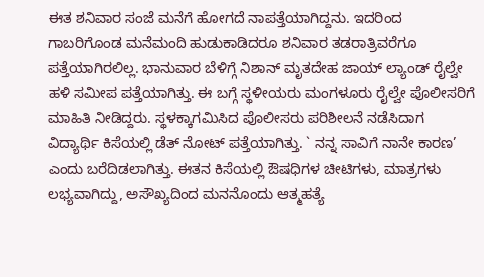ಈತ ಶನಿವಾರ ಸಂಜೆ ಮನೆಗೆ ಹೋಗದೆ ನಾಪತ್ತೆಯಾಗಿದ್ದನು. ಇದರಿಂದ ಗಾಬರಿಗೊಂಡ ಮನೆಮಂದಿ ಹುಡುಕಾಡಿದರೂ ಶನಿವಾರ ತಡರಾತ್ರಿವರೆಗೂ ಪತ್ತೆಯಾಗಿರಲಿಲ್ಲ. ಭಾನುವಾರ ಬೆಳಿಗ್ಗೆ ನಿಶಾನ್ ಮೃತದೇಹ ಜಾಯ್ ಲ್ಯಾಂಡ್ ರೈಲ್ವೇ ಹಳಿ ಸಮೀಪ ಪತ್ತೆಯಾಗಿತ್ತು. ಈ ಬಗ್ಗೆ ಸ್ಥಳೀಯರು ಮಂಗಳೂರು ರೈಲ್ವೇ ಪೊಲೀಸರಿಗೆ ಮಾಹಿತಿ ನೀಡಿದ್ದರು. ಸ್ಥಳಕ್ಕಾಗಮಿಸಿದ ಪೊಲೀಸರು ಪರಿಶೀಲನೆ ನಡೆಸಿದಾಗ ವಿದ್ಯಾರ್ಥಿ ಕಿಸೆಯಲ್ಲಿ ಡೆತ್ ನೋಟ್ ಪತ್ತೆಯಾಗಿತ್ತು. ` ನನ್ನ ಸಾವಿಗೆ ನಾನೇ ಕಾರಣ’ ಎಂದು ಬರೆದಿಡಲಾಗಿತ್ತು. ಈತನ ಕಿಸೆಯಲ್ಲಿ ಔಷಧಿಗಳ ಚೀಟಿಗಳು, ಮಾತ್ರಗಳು ಲಭ್ಯವಾಗಿದ್ದು, ಅಸೌಖ್ಯದಿಂದ ಮನನೊಂದು ಆತ್ಮಹತ್ಯೆ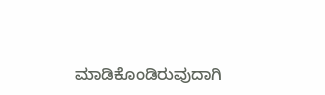ಮಾಡಿಕೊಂಡಿರುವುದಾಗಿ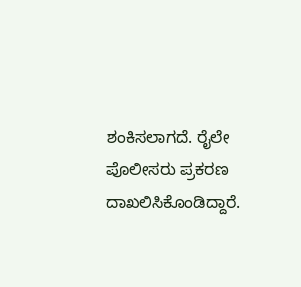ಶಂಕಿಸಲಾಗದೆ. ರೈಲೇ ಪೊಲೀಸರು ಪ್ರಕರಣ ದಾಖಲಿಸಿಕೊಂಡಿದ್ದಾರೆ.